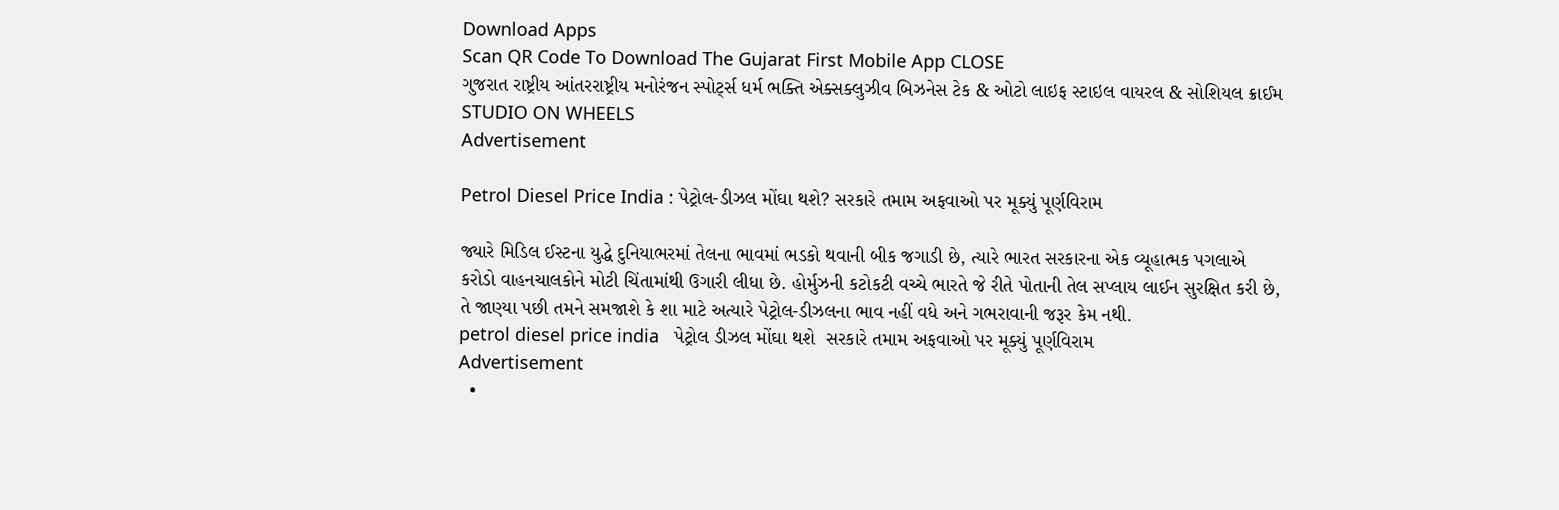Download Apps
Scan QR Code To Download The Gujarat First Mobile App CLOSE
ગુજરાત રાષ્ટ્રીય આંતરરાષ્ટ્રીય મનોરંજન સ્પોર્ટ્સ ધર્મ ભક્તિ એક્સક્લુઝીવ બિઝનેસ ટેક & ઓટો લાઇફ સ્ટાઇલ વાયરલ & સોશિયલ ક્રાઈમ STUDIO ON WHEELS
Advertisement

Petrol Diesel Price India : પેટ્રોલ-ડીઝલ મોંઘા થશે? સરકારે તમામ અફવાઓ પર મૂક્યું પૂર્ણવિરામ

જ્યારે મિડિલ ઈસ્ટના યુદ્ધે દુનિયાભરમાં તેલના ભાવમાં ભડકો થવાની બીક જગાડી છે, ત્યારે ભારત સરકારના એક વ્યૂહાત્મક પગલાએ કરોડો વાહનચાલકોને મોટી ચિંતામાંથી ઉગારી લીધા છે. હોર્મુઝની કટોકટી વચ્ચે ભારતે જે રીતે પોતાની તેલ સપ્લાય લાઈન સુરક્ષિત કરી છે, તે જાણ્યા પછી તમને સમજાશે કે શા માટે અત્યારે પેટ્રોલ-ડીઝલના ભાવ નહીં વધે અને ગભરાવાની જરૂર કેમ નથી.
petrol diesel price india   પેટ્રોલ ડીઝલ મોંઘા થશે  સરકારે તમામ અફવાઓ પર મૂક્યું પૂર્ણવિરામ
Advertisement
  •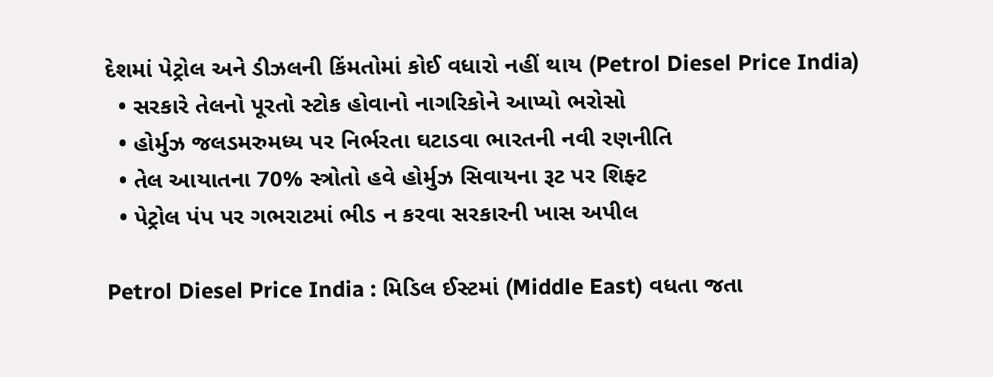દેશમાં પેટ્રોલ અને ડીઝલની કિંમતોમાં કોઈ વધારો નહીં થાય (Petrol Diesel Price India)
  • સરકારે તેલનો પૂરતો સ્ટોક હોવાનો નાગરિકોને આપ્યો ભરોસો
  • હોર્મુઝ જલડમરુમધ્ય પર નિર્ભરતા ઘટાડવા ભારતની નવી રણનીતિ
  • તેલ આયાતના 70% સ્ત્રોતો હવે હોર્મુઝ સિવાયના રૂટ પર શિફ્ટ
  • પેટ્રોલ પંપ પર ગભરાટમાં ભીડ ન કરવા સરકારની ખાસ અપીલ

Petrol Diesel Price India : મિડિલ ઈસ્ટમાં (Middle East) વધતા જતા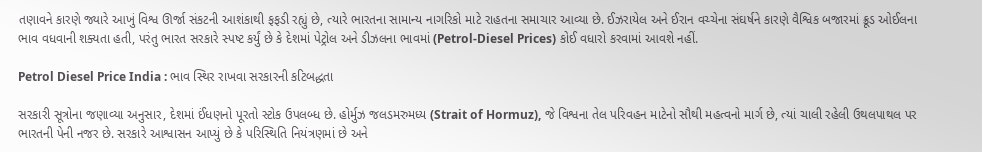તણાવને કારણે જ્યારે આખું વિશ્વ ઊર્જા સંકટની આશંકાથી ફફડી રહ્યું છે, ત્યારે ભારતના સામાન્ય નાગરિકો માટે રાહતના સમાચાર આવ્યા છે. ઈઝરાયેલ અને ઈરાન વચ્ચેના સંઘર્ષને કારણે વૈશ્વિક બજારમાં ક્રૂડ ઓઈલના ભાવ વધવાની શક્યતા હતી, પરંતુ ભારત સરકારે સ્પષ્ટ કર્યું છે કે દેશમાં પેટ્રોલ અને ડીઝલના ભાવમાં (Petrol-Diesel Prices) કોઈ વધારો કરવામાં આવશે નહીં.

Petrol Diesel Price India : ભાવ સ્થિર રાખવા સરકારની કટિબદ્ધતા

સરકારી સૂત્રોના જણાવ્યા અનુસાર, દેશમાં ઈંધણનો પૂરતો સ્ટોક ઉપલબ્ધ છે. હોર્મુઝ જલડમરુમધ્ય (Strait of Hormuz), જે વિશ્વના તેલ પરિવહન માટેનો સૌથી મહત્વનો માર્ગ છે, ત્યાં ચાલી રહેલી ઉથલપાથલ પર ભારતની પેની નજર છે. સરકારે આશ્વાસન આપ્યું છે કે પરિસ્થિતિ નિયંત્રણમાં છે અને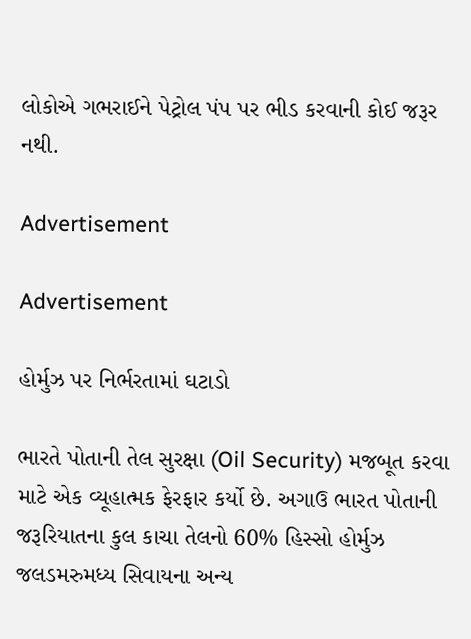લોકોએ ગભરાઈને પેટ્રોલ પંપ પર ભીડ કરવાની કોઈ જરૂર નથી.

Advertisement

Advertisement

હોર્મુઝ પર નિર્ભરતામાં ઘટાડો

ભારતે પોતાની તેલ સુરક્ષા (Oil Security) મજબૂત કરવા માટે એક વ્યૂહાત્મક ફેરફાર કર્યો છે. અગાઉ ભારત પોતાની જરૂરિયાતના કુલ કાચા તેલનો 60% હિસ્સો હોર્મુઝ જલડમરુમધ્ય સિવાયના અન્ય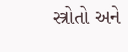સ્ત્રોતો અને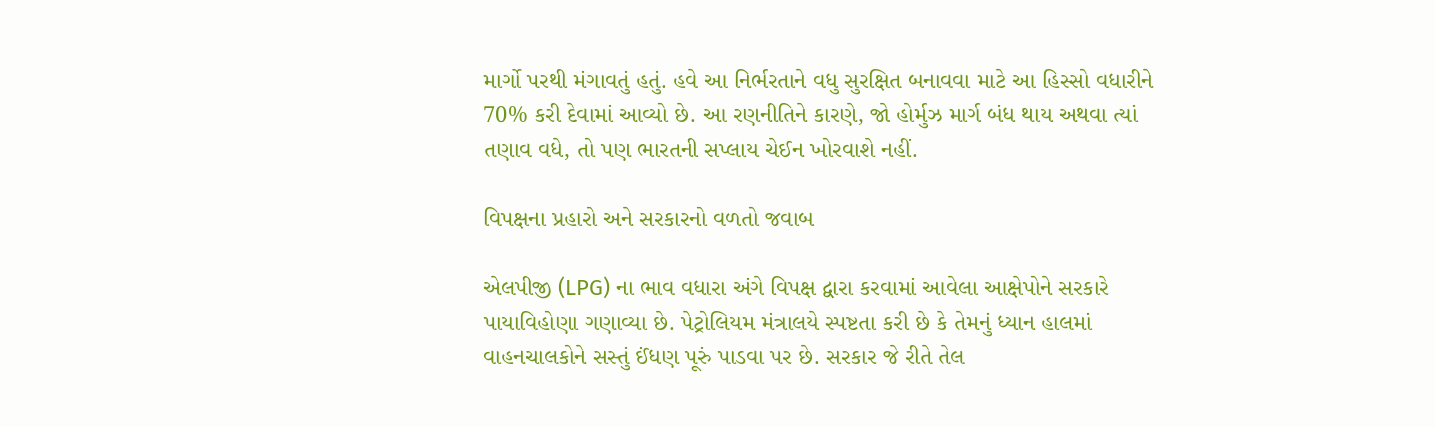માર્ગો પરથી મંગાવતું હતું. હવે આ નિર્ભરતાને વધુ સુરક્ષિત બનાવવા માટે આ હિસ્સો વધારીને 70% કરી દેવામાં આવ્યો છે. આ રણનીતિને કારણે, જો હોર્મુઝ માર્ગ બંધ થાય અથવા ત્યાં તણાવ વધે, તો પણ ભારતની સપ્લાય ચેઈન ખોરવાશે નહીં.

વિપક્ષના પ્રહારો અને સરકારનો વળતો જવાબ

એલપીજી (LPG) ના ભાવ વધારા અંગે વિપક્ષ દ્વારા કરવામાં આવેલા આક્ષેપોને સરકારે પાયાવિહોણા ગણાવ્યા છે. પેટ્રોલિયમ મંત્રાલયે સ્પષ્ટતા કરી છે કે તેમનું ધ્યાન હાલમાં વાહનચાલકોને સસ્તું ઈંધણ પૂરું પાડવા પર છે. સરકાર જે રીતે તેલ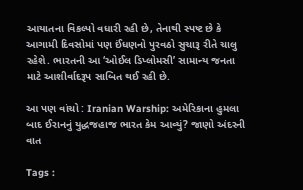આયાતના વિકલ્પો વધારી રહી છે, તેનાથી સ્પષ્ટ છે કે આગામી દિવસોમાં પણ ઈંધણનો પુરવઠો સુચારૂ રીતે ચાલુ રહેશે. ભારતની આ ‘ઓઈલ ડિપ્લોમસી’ સામાન્ય જનતા માટે આશીર્વાદરૂપ સાબિત થઈ રહી છે.

આ પણ વાંચો : Iranian Warship: અમેરિકાના હુમલા બાદ ઈરાનનું યુદ્ધજહાજ ભારત કેમ આવ્યું? જાણો અંદરની વાત

Tags :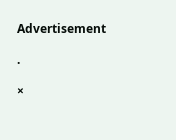Advertisement

.

×